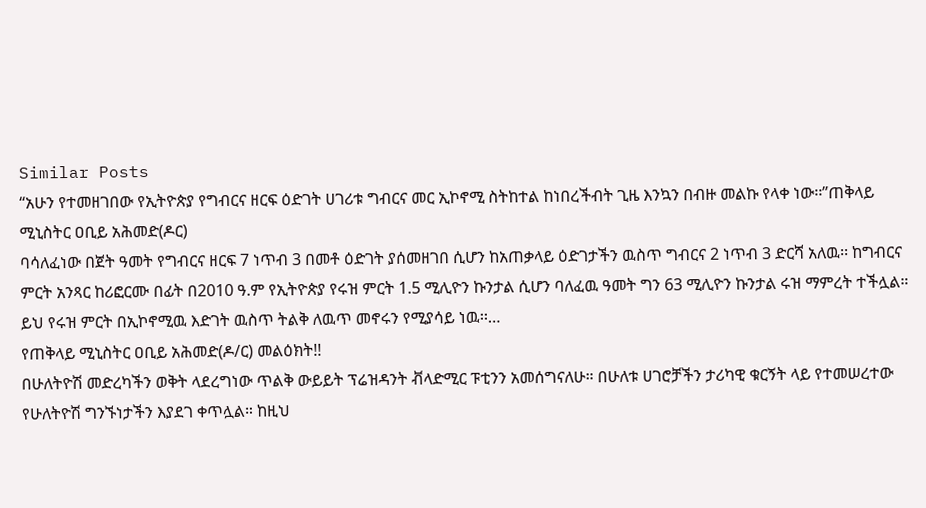Similar Posts
“አሁን የተመዘገበው የኢትዮጵያ የግብርና ዘርፍ ዕድገት ሀገሪቱ ግብርና መር ኢኮኖሚ ስትከተል ከነበረችብት ጊዜ እንኳን በብዙ መልኩ የላቀ ነው፡፡”ጠቅላይ ሚኒስትር ዐቢይ አሕመድ(ዶር)
ባሳለፈነው በጀት ዓመት የግብርና ዘርፍ 7 ነጥብ 3 በመቶ ዕድገት ያሰመዘገበ ሲሆን ከአጠቃላይ ዕድገታችን ዉስጥ ግብርና 2 ነጥብ 3 ድርሻ አለዉ፡፡ ከግብርና ምርት አንጻር ከሪፎርሙ በፊት በ2010 ዓ.ም የኢትዮጵያ የሩዝ ምርት 1.5 ሚሊዮን ኩንታል ሲሆን ባለፈዉ ዓመት ግን 63 ሚሊዮን ኩንታል ሩዝ ማምረት ተችሏል። ይህ የሩዝ ምርት በኢኮኖሚዉ እድገት ዉስጥ ትልቅ ለዉጥ መኖሩን የሚያሳይ ነዉ፡፡…
የጠቅላይ ሚኒስትር ዐቢይ አሕመድ(ዶ/ር) መልዕክት!!
በሁለትዮሽ መድረካችን ወቅት ላደረግነው ጥልቅ ውይይት ፕሬዝዳንት ቭላድሚር ፑቲንን አመሰግናለሁ። በሁለቱ ሀገሮቻችን ታሪካዊ ቁርኝት ላይ የተመሠረተው የሁለትዮሽ ግንኙነታችን እያደገ ቀጥሏል። ከዚህ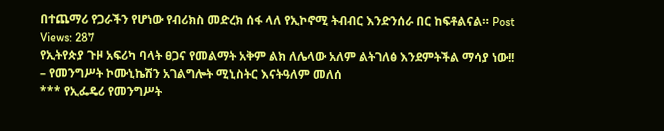በተጨማሪ የጋራችን የሆነው የብሪክስ መድረክ ሰፋ ላለ የኢኮኖሚ ትብብር እንድንሰራ በር ከፍቶልናል። Post Views: 287
የኢትየጵያ ጉዞ አፍሪካ ባላት ፀጋና የመልማት አቅም ልክ ለሌላው አለም ልትገለፅ እንደምትችል ማሳያ ነው!! – የመንግሥት ኮሙኒኬሽን አገልግሎት ሚኒስትር እናትዓለም መለሰ
*** የኢፌዴሪ የመንግሥት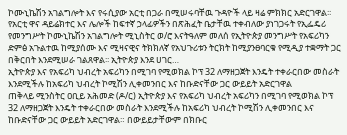ኮሙኒኬሽን አገልግሎት እና የሩሲያው አርቲ በጋራ በሚሠሩባቸዉ ጉዳዮች ላይ ዛሬ ምክክር አድርገዋል፡፡ የአርቲ ዋና ዳይሬክተር እና ሌሎች ከፍተኛ ኃላፊዎችን በጽሕፈት ቤታቸዉ ተቀብለው ያነገጋሩት የኢፌዴሪ የመንግሥት ኮሙኒኬሽን አገልግሎት ሚኒስትር ወ/ሮ እናትዓለም መለሰ የኢትዮጵያ መንግሥት የአፍሪካን ድምፅ አጉልተዉ ከሚያሰሙ እና ሚዛናዊና ትክክለኛ የአህጉሪቱን ትርክት ከሚያንፀባርቁ የሚዲያ ተቋማት ጋር በቅርበት እንደሚሠራ ገልጸዋል፡፡ ኢትዮጵያ እንደ ሀገር…
ኢትዮጵያ እና የአፍሪካ ህብረት አፍሪካን በሚገባ የሚወክል ኮፕ 32 ለማዘጋጀት እንዴት ተቀራርበው መስራት እንደሚችሉ ከአፍሪካ ህብረት ኮሚሽን ሊቀመንበር እና ከቡድናቸው ጋር ውይይት አድርገዋል
ጠቅላይ ሚንስትር ዐቢይ አሕመድ (ዶ/ር) ኢትዮጵያ እና የአፍሪካ ህብረት አፍሪካን በሚገባ የሚወክል ኮፕ 32 ለማዘጋጀት እንዴት ተቀራርበው መስራት እንደሚችሉ ከአፍሪካ ህብረት ኮሚሽን ሊቀመንበር እና ከቡድናቸው ጋር ውይይት አድርገዋል። በውይይታቸውም በክቡር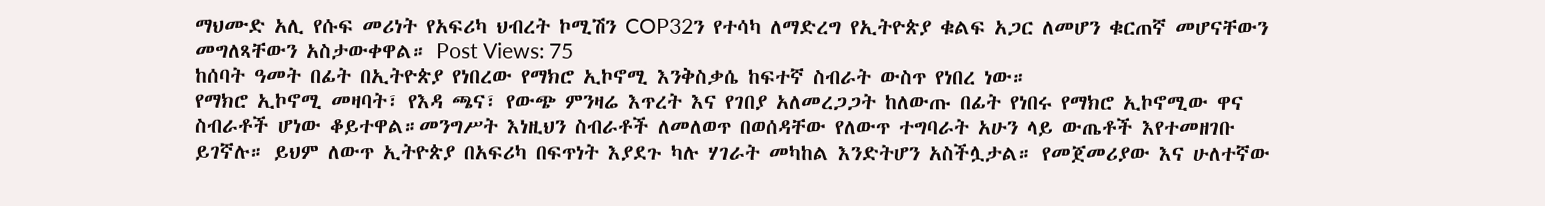ማህሙድ አሊ የሱፍ መሪነት የአፍሪካ ህብረት ኮሚሽን COP32ን የተሳካ ለማድረግ የኢትዮጵያ ቁልፍ አጋር ለመሆን ቁርጠኛ መሆናቸውን መግለጻቸውን አስታውቀዋል። Post Views: 75
ከሰባት ዓመት በፊት በኢትዮጵያ የነበረው የማክሮ ኢኮኖሚ እንቅስቃሴ ከፍተኛ ስብራት ውስጥ የነበረ ነው።
የማክሮ ኢኮኖሚ መዛባት፣ የእዳ ጫና፣ የውጭ ምንዛሬ እጥረት እና የገበያ አለመረጋጋት ከለውጡ በፊት የነበሩ የማክሮ ኢኮኖሚው ዋና ስብራቶች ሆነው ቆይተዋል።መንግሥት እነዚህን ስብራቶች ለመለወጥ በወሰዳቸው የለውጥ ተግባራት አሁን ላይ ውጤቶች እየተመዘገቡ ይገኛሉ። ይህም ለውጥ ኢትዮጵያ በአፍሪካ በፍጥነት እያደጉ ካሉ ሃገራት መካከል እንድትሆን አስችሏታል። የመጀመሪያው እና ሁለተኛው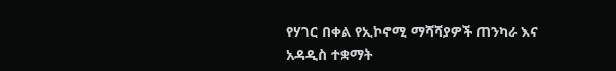የሃገር በቀል የኢኮኖሚ ማሻሻያዎች ጠንካራ እና አዳዲስ ተቋማት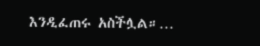እንዲፈጠሩ አስችሏል።…